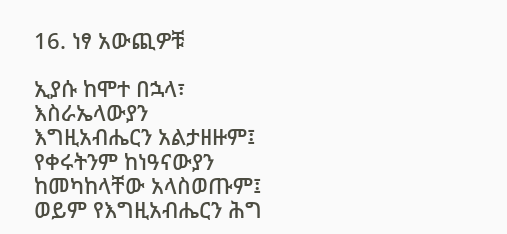16. ነፃ አውጪዎቹ

ኢያሱ ከሞተ በኋላ፣ እስራኤላውያን እግዚአብሔርን አልታዘዙም፤ የቀሩትንም ከነዓናውያን ከመካከላቸው አላስወጡም፤ ወይም የእግዚአብሔርን ሕግ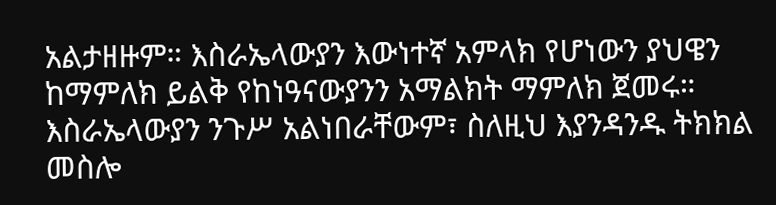አልታዘዙም። እስራኤላውያን እውነተኛ አምላክ የሆነውን ያህዌን ከማምለክ ይልቅ የከነዓናውያንን አማልክት ማምለክ ጀመሩ። እስራኤላውያን ንጉሥ አልነበራቸውም፣ ስለዚህ እያንዳንዱ ትክክል መስሎ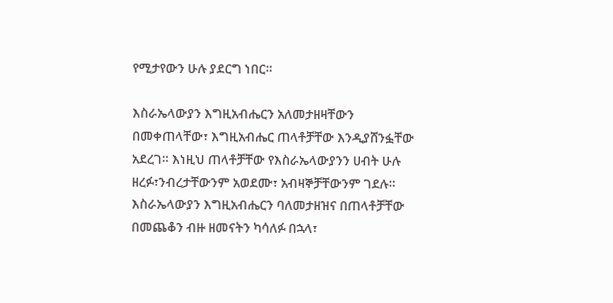የሚታየውን ሁሉ ያደርግ ነበር።

እስራኤላውያን እግዚአብሔርን አለመታዘዛቸውን በመቀጠላቸው፣ እግዚአብሔር ጠላቶቻቸው እንዲያሸንፏቸው አደረገ። እነዚህ ጠላቶቻቸው የእስራኤላውያንን ሀብት ሁሉ ዘረፉ፣ንብረታቸውንም አወደሙ፣ አብዛኞቻቸውንም ገደሉ። እስራኤላውያን እግዚአብሔርን ባለመታዘዝና በጠላቶቻቸው በመጨቆን ብዙ ዘመናትን ካሳለፉ በኋላ፣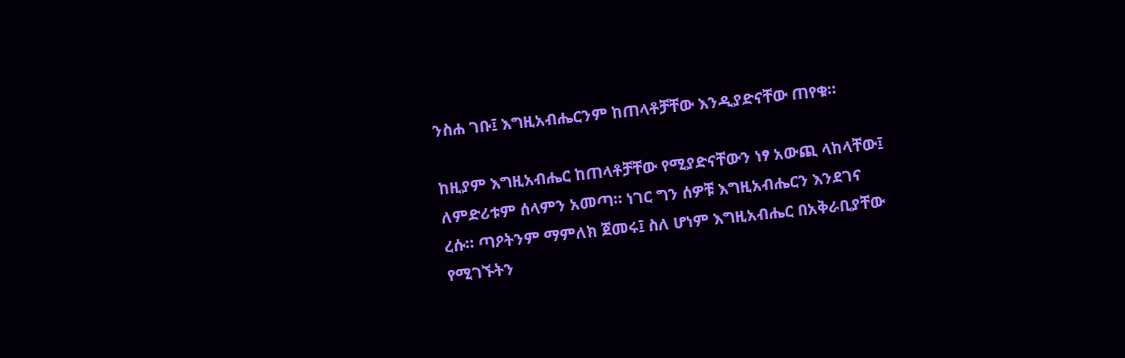ንስሐ ገቡ፤ እግዚአብሔርንም ከጠላቶቻቸው እንዲያድናቸው ጠየቁ።

ከዚያም እግዚአብሔር ከጠላቶቻቸው የሚያድናቸውን ነፃ አውጪ ላከላቸው፤ ለምድሪቱም ሰላምን አመጣ። ነገር ግን ሰዎቹ እግዚአብሔርን እንደገና ረሱ። ጣዖትንም ማምለክ ጀመሩ፤ ስለ ሆነም እግዚአብሔር በአቅራቢያቸው የሚገኙትን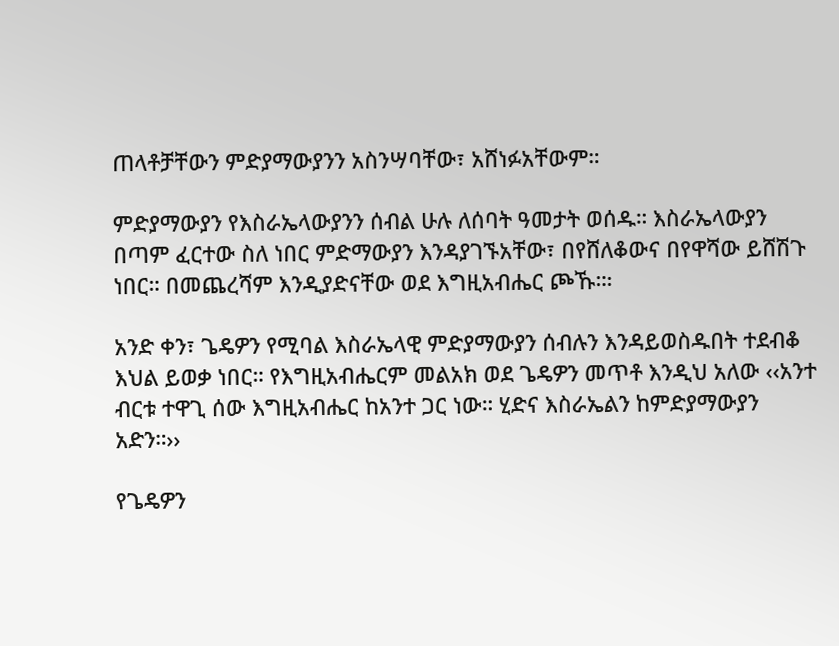ጠላቶቻቸውን ምድያማውያንን አስንሣባቸው፣ አሸነፉአቸውም።

ምድያማውያን የእስራኤላውያንን ሰብል ሁሉ ለሰባት ዓመታት ወሰዱ። እስራኤላውያን በጣም ፈርተው ስለ ነበር ምድማውያን እንዳያገኙአቸው፣ በየሸለቆውና በየዋሻው ይሸሽጉ ነበር። በመጨረሻም እንዲያድናቸው ወደ እግዚአብሔር ጮኹ።፡

አንድ ቀን፣ ጌዴዎን የሚባል እስራኤላዊ ምድያማውያን ሰብሉን እንዳይወስዱበት ተደብቆ እህል ይወቃ ነበር። የእግዚአብሔርም መልአክ ወደ ጌዴዎን መጥቶ እንዲህ አለው ‹‹አንተ ብርቱ ተዋጊ ሰው እግዚአብሔር ከአንተ ጋር ነው። ሂድና እስራኤልን ከምድያማውያን አድን።››

የጌዴዎን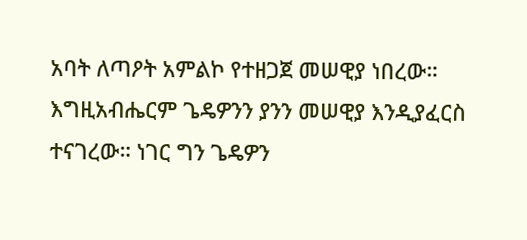አባት ለጣዖት አምልኮ የተዘጋጀ መሠዊያ ነበረው። እግዚአብሔርም ጌዴዎንን ያንን መሠዊያ እንዲያፈርስ ተናገረው። ነገር ግን ጌዴዎን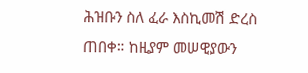ሕዝቡን ስለ ፈራ እስኪመሽ ድረስ ጠበቀ። ከዚያም መሠዊያውን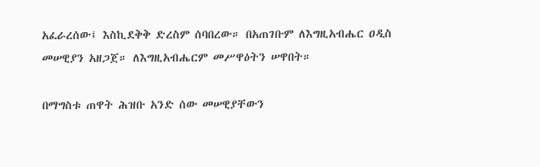አፈራረሰው፤ እስኪደቅቅ ድረስም ሰባበረው። በአጠገቡም ለእግዚአብሔር ዐዲስ መሠዊያን አዘጋጀ። ለእግዚአብሔርም መሥዋዕትን ሠዋበት።

በማግስቱ ጠዋት ሕዝቡ አንድ ሰው መሠዊያቸውን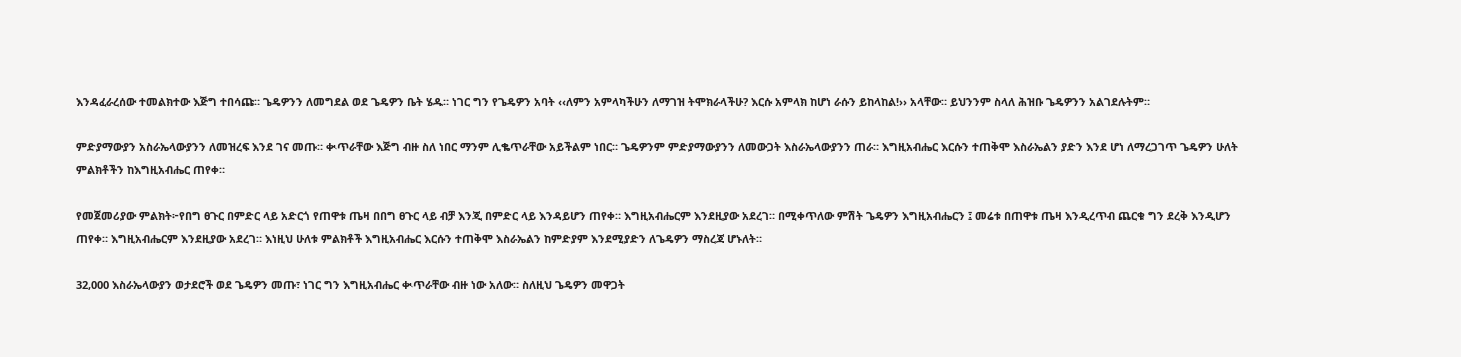እንዳፈራረሰው ተመልክተው እጅግ ተበሳጩ። ጌዴዎንን ለመግደል ወደ ጌዴዎን ቤት ሄዱ። ነገር ግን የጌዴዎን አባት ‹‹ለምን አምላካችሁን ለማገዝ ትሞክራላችሁ? እርሱ አምላክ ከሆነ ራሱን ይከላከል!›› አላቸው። ይህንንም ስላለ ሕዝቡ ጌዴዎንን አልገደሉትም።

ምድያማውያን አስራኤላውያንን ለመዝረፍ እንደ ገና መጡ። ቊጥራቸው እጅግ ብዙ ስለ ነበር ማንም ሊቈጥራቸው አይችልም ነበር። ጌዴዎንም ምድያማውያንን ለመውጋት እስራኤላውያንን ጠራ። እግዚአብሔር እርሱን ተጠቅሞ እስራኤልን ያድን እንደ ሆነ ለማረጋገጥ ጌዴዎን ሁለት ምልክቶችን ከእግዚአብሔር ጠየቀ።

የመጀመሪያው ምልክት፦የበግ ፀጉር በምድር ላይ አድርጎ የጠዋቱ ጤዛ በበግ ፀጉር ላይ ብቻ እንጂ በምድር ላይ እንዳይሆን ጠየቀ። እግዚአብሔርም እንደዚያው አደረገ። በሚቀጥለው ምሽት ጌዴዎን እግዚአብሔርን ፤ መሬቱ በጠዋቱ ጤዛ እንዲረጥብ ጨርቁ ግን ደረቅ እንዲሆን ጠየቀ። እግዚአብሔርም እንደዚያው አደረገ። እነዚህ ሁለቱ ምልክቶች እግዚአብሔር እርሱን ተጠቅሞ እስራኤልን ከምድያም እንደሚያድን ለጌዴዎን ማስረጃ ሆኑለት።

32,000 እስራኤላውያን ወታደሮች ወደ ጌዴዎን መጡ፣ ነገር ግን እግዚአብሔር ቊጥራቸው ብዙ ነው አለው። ስለዚህ ጌዴዎን መዋጋት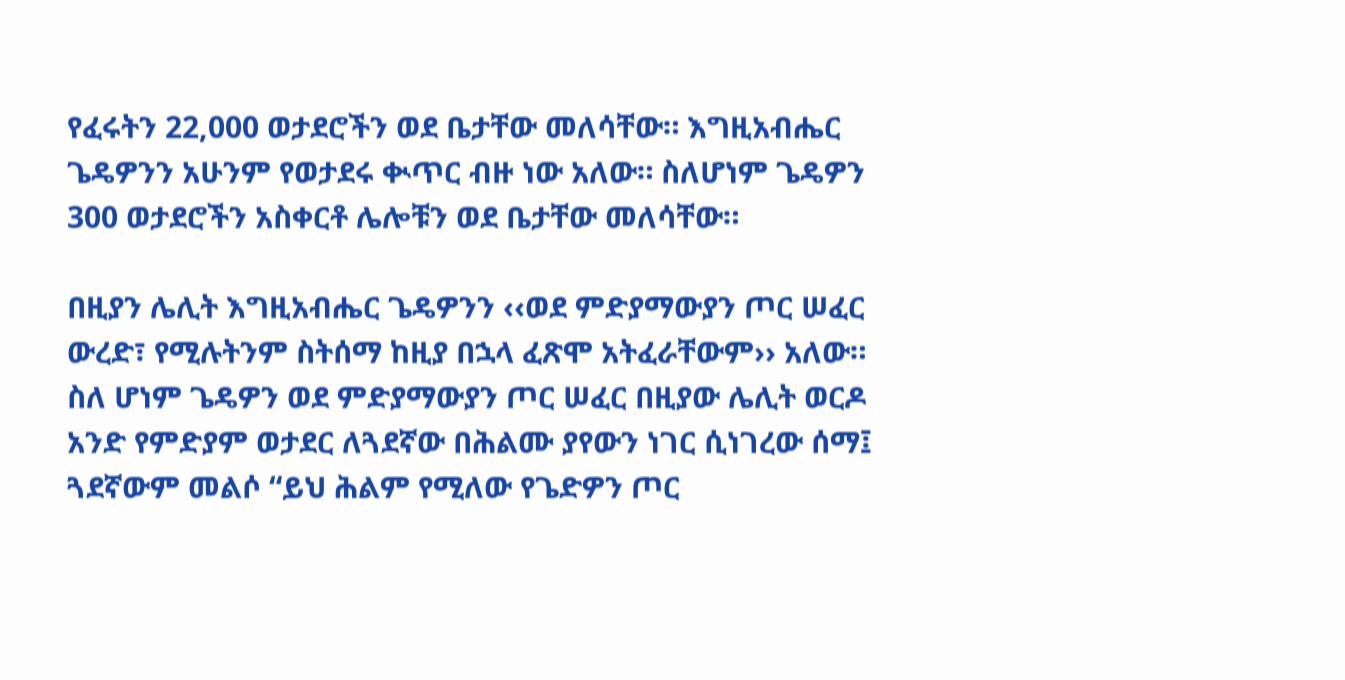የፈሩትን 22,000 ወታደሮችን ወደ ቤታቸው መለሳቸው። እግዚአብሔር ጌዴዎንን አሁንም የወታደሩ ቊጥር ብዙ ነው አለው። ስለሆነም ጌዴዎን 300 ወታደሮችን አስቀርቶ ሌሎቹን ወደ ቤታቸው መለሳቸው።

በዚያን ሌሊት እግዚአብሔር ጌዴዎንን ‹‹ወደ ምድያማውያን ጦር ሠፈር ውረድ፣ የሚሉትንም ስትሰማ ከዚያ በኋላ ፈጽሞ አትፈራቸውም›› አለው። ስለ ሆነም ጌዴዎን ወደ ምድያማውያን ጦር ሠፈር በዚያው ሌሊት ወርዶ አንድ የምድያም ወታደር ለጓደኛው በሕልሙ ያየውን ነገር ሲነገረው ሰማ፤ ጓደኛውም መልሶ “ይህ ሕልም የሚለው የጌድዎን ጦር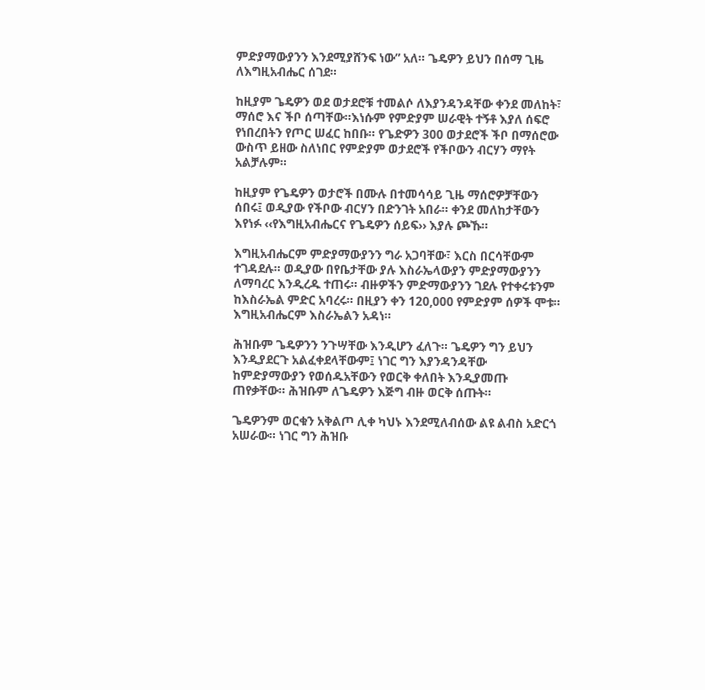ምድያማውያንን እንደሚያሸንፍ ነው” አለ። ጌዴዎን ይህን በሰማ ጊዜ ለእግዚአብሔር ሰገደ።

ከዚያም ጌዴዎን ወደ ወታደሮቹ ተመልሶ ለእያንዳንዳቸው ቀንደ መለከት፣ ማሰሮ እና ችቦ ሰጣቸው።እነሱም የምድያም ሠራዊት ተኝቶ እያለ ሰፍሮ የነበረበትን የጦር ሠፈር ከበቡ። የጌድዎን 300 ወታደሮች ችቦ በማሰሮው ውስጥ ይዘው ስለነበር የምድያም ወታደሮች የችቦውን ብርሃን ማየት አልቻሉም።

ከዚያም የጌዴዎን ወታሮች በሙሉ በተመሳሳይ ጊዜ ማሰሮዎቻቸውን ሰበሩ፤ ወዲያው የችቦው ብርሃን በድንገት አበራ። ቀንደ መለከታቸውን እየነፉ ‹‹የእግዚአብሔርና የጌዴዎን ሰይፍ›› እያሉ ጮኹ።

እግዚአብሔርም ምድያማውያንን ግራ አጋባቸው፣ እርስ በርሳቸውም ተገዳደሉ። ወዲያው በየቤታቸው ያሉ እስራኤላውያን ምድያማውያንን ለማባረር እንዲረዱ ተጠሩ። ብዙዎችን ምድማውያንን ገደሉ የተቀሩቱንም ከእስራኤል ምድር አባረሩ። በዚያን ቀን 120,000 የምድያም ሰዎች ሞቱ። እግዚአብሔርም እስራኤልን አዳነ።

ሕዝቡም ጌዴዎንን ንጉሣቸው እንዲሆን ፈለጉ። ጌዴዎን ግን ይህን እንዲያደርጉ አልፈቀደላቸውም፤ ነገር ግን እያንዳንዳቸው ከምድያማውያን የወሰዱአቸውን የወርቅ ቀለበት እንዲያመጡ ጠየቃቸው። ሕዝቡም ለጌዴዎን እጅግ ብዙ ወርቅ ሰጡት።

ጌዴዎንም ወርቁን አቅልጦ ሊቀ ካህኑ እንደሚለብሰው ልዩ ልብስ አድርጎ አሠራው። ነገር ግን ሕዝቡ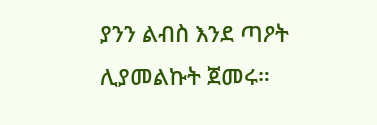ያንን ልብስ እንደ ጣዖት ሊያመልኩት ጀመሩ።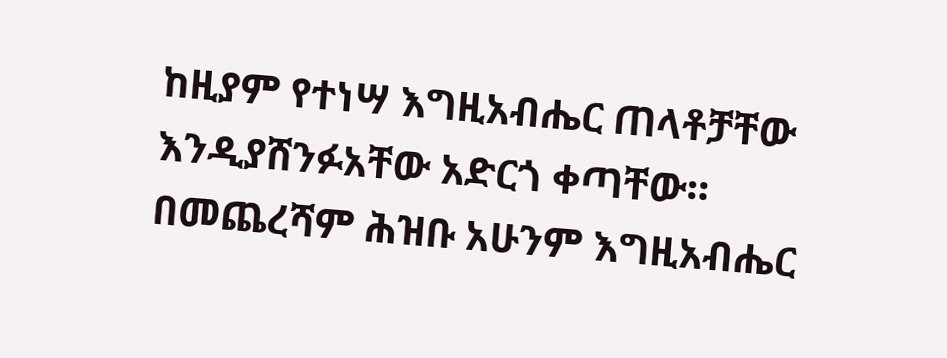ከዚያም የተነሣ እግዚአብሔር ጠላቶቻቸው እንዲያሸንፉአቸው አድርጎ ቀጣቸው። በመጨረሻም ሕዝቡ አሁንም እግዚአብሔር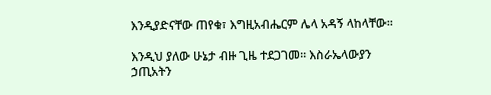እንዲያድናቸው ጠየቁ፣ እግዚአብሔርም ሌላ አዳኝ ላከላቸው።

እንዲህ ያለው ሁኔታ ብዙ ጊዜ ተደጋገመ። እስራኤላውያን ኃጢአትን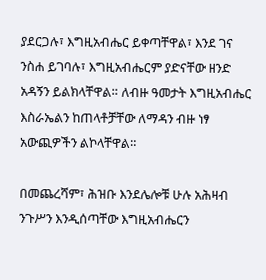ያደርጋሉ፣ እግዚአብሔር ይቀጣቸዋል፣ እንደ ገና ንስሐ ይገባሉ፣ እግዚአብሔርም ያድናቸው ዘንድ አዳኝን ይልክላቸዋል። ለብዙ ዓመታት እግዚአብሔር እስራኤልን ከጠላቶቻቸው ለማዳን ብዙ ነፃ አውጪዎችን ልኮላቸዋል።

በመጨረሻም፣ ሕዝቡ እንደሌሎቹ ሁሉ አሕዛብ ንጉሥን እንዲሰጣቸው እግዚአብሔርን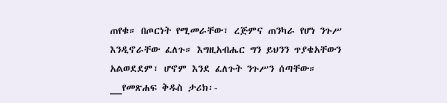ጠየቁ። በጦርነት የሚመራቸው፣ ረጅምና ጠንካራ የሆነ ንጉሥ እንዲኖራቸው ፈለጉ። እግዚአብሔር ግን ይህንን ጥያቄአቸውን አልወደደም፣ ሆኖም እንደ ፈለጉት ንጉሥን ሰጣቸው።
__የመጽሐፍ ቅዱስ ታሪክ፡-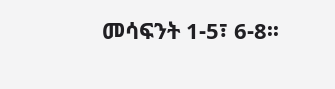መሳፍንት 1-5፣ 6-8፡፡